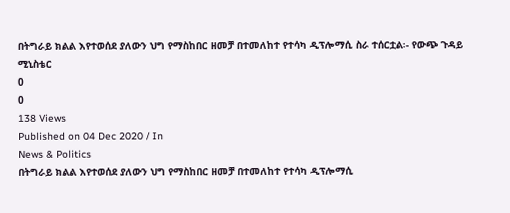በትግራይ ክልል እየተወሰደ ያለውን ህግ የማስከበር ዘመቻ በተመለከተ የተሳካ ዲፕሎማሲ ስራ ተሰርቷል፡- የውጭ ጉዳይ ሚኒስቴር
0
0
138 Views
Published on 04 Dec 2020 / In
News & Politics
በትግራይ ክልል እየተወሰደ ያለውን ህግ የማስከበር ዘመቻ በተመለከተ የተሳካ ዲፕሎማሲ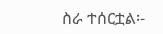ስራ ተሰርቷል፡-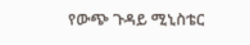የውጭ ጉዳይ ሚኒስቴር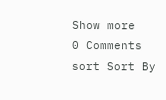Show more
0 Comments
sort Sort By